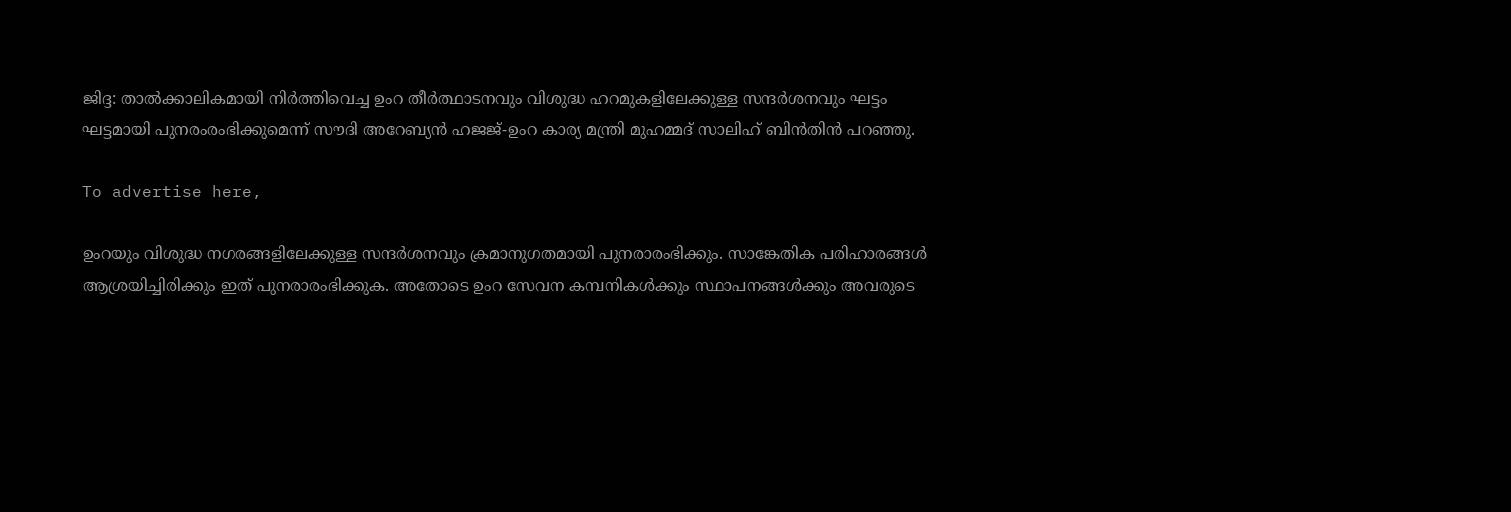ജിദ്ദ: താല്‍ക്കാലികമായി നിര്‍ത്തിവെച്ച ഉംറ തീര്‍ത്ഥാടനവും വിശുദ്ധ ഹറമുകളിലേക്കുള്ള സന്ദര്‍ശനവും ഘട്ടം ഘട്ടമായി പുനരംരംഭിക്കുമെന്ന് സൗദി അറേബ്യന്‍ ഹജജ്-ഉംറ കാര്യ മന്ത്രി മുഹമ്മദ് സാലിഹ് ബിന്‍തിന്‍ പറഞ്ഞു.

To advertise here,

ഉംറയും വിശുദ്ധ നഗരങ്ങളിലേക്കുള്ള സന്ദര്‍ശനവും ക്രമാനുഗതമായി പുനരാരംഭിക്കും. സാങ്കേതിക പരിഹാരങ്ങള്‍ ആശ്രയിച്ചിരിക്കും ഇത് പുനരാരംഭിക്കുക. അതോടെ ഉംറ സേവന കമ്പനികള്‍ക്കും സ്ഥാപനങ്ങള്‍ക്കും അവരുടെ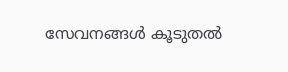സേവനങ്ങള്‍ കൂടുതല്‍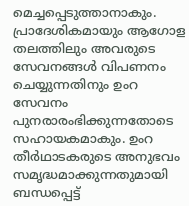മെച്ചപ്പെടുത്താനാകും. പ്രാദേശികമായും ആഗോള തലത്തിലും അവരുടെ സേവനങ്ങള്‍ വിപണനം ചെയ്യുന്നതിനും ഉംറ സേവനം പുനരാരംഭിക്കുന്നതോടെ സഹായകമാകും. ഉംറ തീര്‍ഥാടകരുടെ അനുഭവം സമൃദ്ധമാക്കുന്നതുമായി ബന്ധപ്പെട്ട്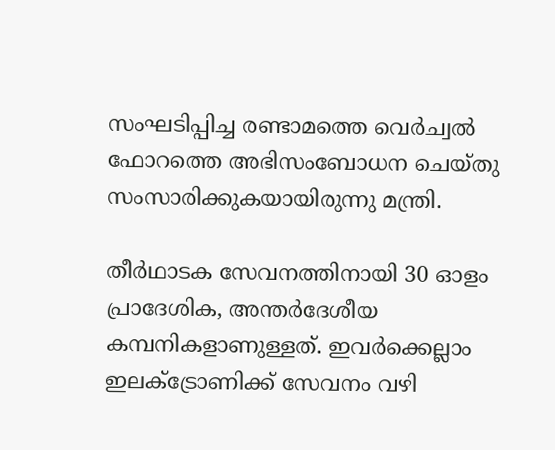സംഘടിപ്പിച്ച രണ്ടാമത്തെ വെര്‍ച്വല്‍ ഫോറത്തെ അഭിസംബോധന ചെയ്തു സംസാരിക്കുകയായിരുന്നു മന്ത്രി.

തീര്‍ഥാടക സേവനത്തിനായി 30 ഓളം പ്രാദേശിക, അന്തര്‍ദേശീയ കമ്പനികളാണുള്ളത്. ഇവര്‍ക്കെല്ലാം ഇലക്ട്രോണിക്ക് സേവനം വഴി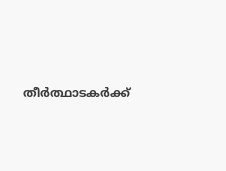തീര്‍ത്ഥാടകര്‍ക്ക്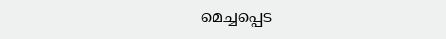മെച്ചപ്പെട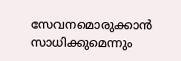സേവനമൊരുക്കാന്‍ സാധിക്കുമെന്നും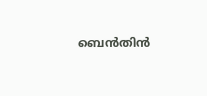ബെന്‍തിന്‍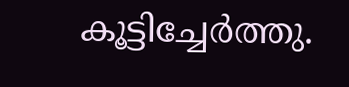കൂട്ടിച്ചേര്‍ത്തു.